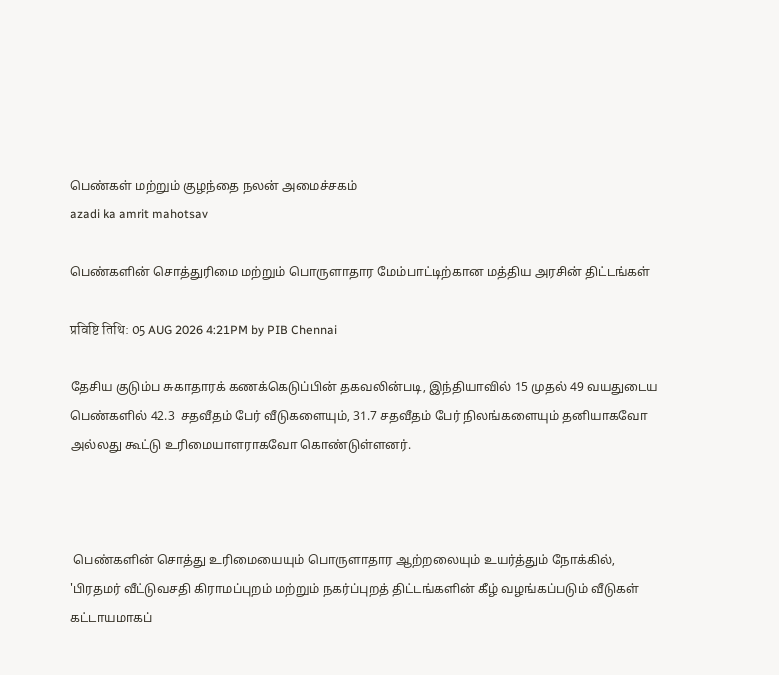பெண்கள் மற்றும் குழந்தை நலன் அமைச்சகம்
azadi ka amrit mahotsav

பெண்களின் சொத்துரிமை மற்றும் பொருளாதார மேம்பாட்டிற்கான மத்திய அரசின் திட்டங்கள்

प्रविष्टि तिथि: 05 AUG 2026 4:21PM by PIB Chennai

தேசிய குடும்ப சுகாதாரக் கணக்கெடுப்பின் தகவலின்படி, இந்தியாவில் 15 முதல் 49 வயதுடைய பெண்களில் 42.3  சதவீதம் பேர் வீடுகளையும், 31.7 சதவீதம் பேர் நிலங்களையும் தனியாகவோ அல்லது கூட்டு உரிமையாளராகவோ கொண்டுள்ளனர்.



 பெண்களின் சொத்து உரிமையையும் பொருளாதார ஆற்றலையும் உயர்த்தும் நோக்கில், 'பிரதமர் வீட்டுவசதி கிராமப்புறம் மற்றும் நகர்ப்புறத் திட்டங்களின் கீழ் வழங்கப்படும் வீடுகள் கட்டாயமாகப்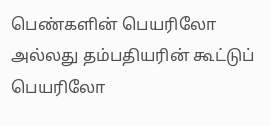பெண்களின் பெயரிலோ அல்லது தம்பதியரின் கூட்டுப் பெயரிலோ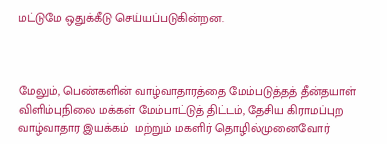மட்டுமே ஒதுக்கீடு செய்யப்படுகின்றன.



மேலும், பெண்களின் வாழ்வாதாரத்தை மேம்படுத்தத் தீன்தயாள் விளிம்புநிலை மக்கள் மேம்பாட்டுத் திட்டம், தேசிய கிராமப்புற வாழ்வாதார இயக்கம்  மற்றும் மகளிர் தொழில்முனைவோர்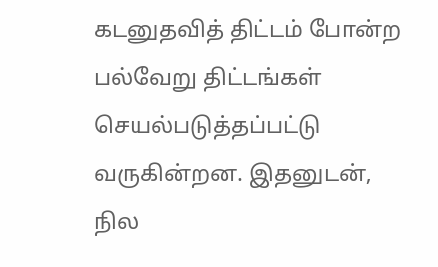கடனுதவித் திட்டம் போன்ற பல்வேறு திட்டங்கள் செயல்படுத்தப்பட்டு வருகின்றன. இதனுடன், நில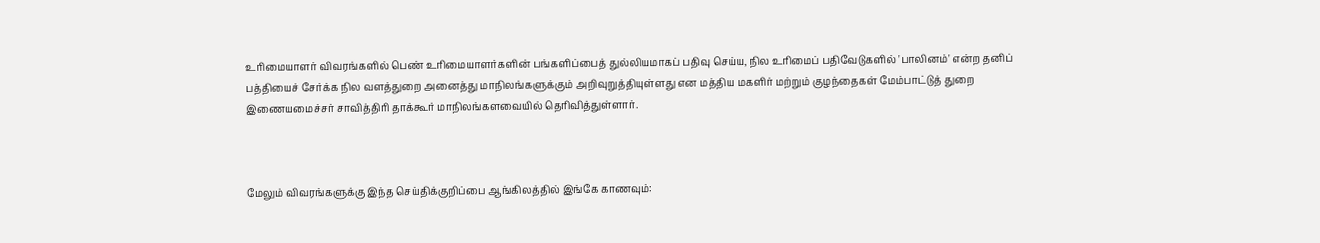உரிமையாளர் விவரங்களில் பெண் உரிமையாளர்களின் பங்களிப்பைத் துல்லியமாகப் பதிவு செய்ய, நில உரிமைப் பதிவேடுகளில் 'பாலினம்' என்ற தனிப் பத்தியைச் சேர்க்க நில வளத்துறை அனைத்து மாநிலங்களுக்கும் அறிவுறுத்தியுள்ளது என மத்திய மகளிர் மற்றும் குழந்தைகள் மேம்பாட்டுத் துறை இணையமைச்சர் சாவித்திரி தாக்கூர் மாநிலங்களவையில் தெரிவித்துள்ளார்.



மேலும் விவரங்களுக்கு இந்த செய்திக்குறிப்பை ஆங்கிலத்தில் இங்கே காணவும்: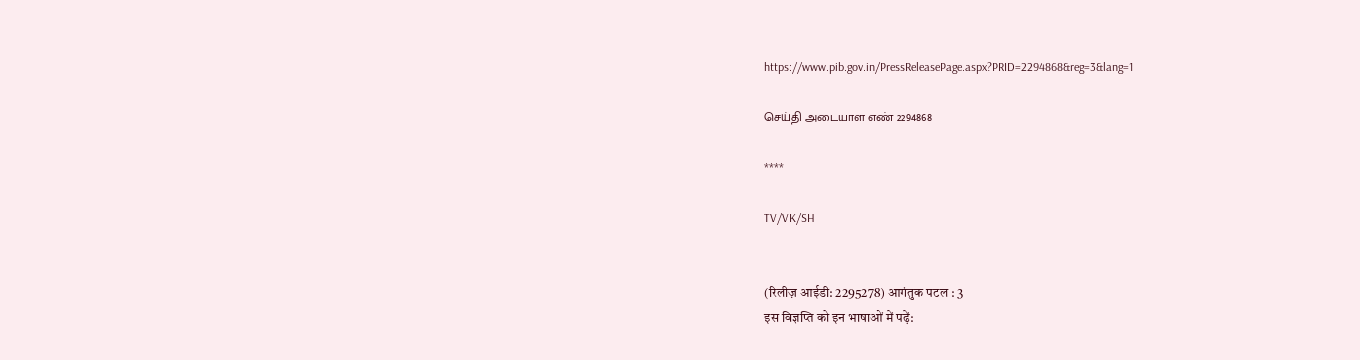https://www.pib.gov.in/PressReleasePage.aspx?PRID=2294868&reg=3&lang=1

செய்தி அடையாள எண் 2294868

****

TV/VK/SH


(रिलीज़ आईडी: 2295278) आगंतुक पटल : 3
इस विज्ञप्ति को इन भाषाओं में पढ़ें: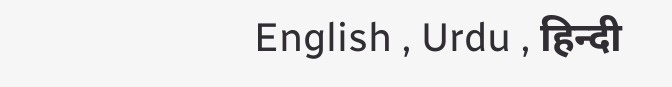English , Urdu , हिन्दी